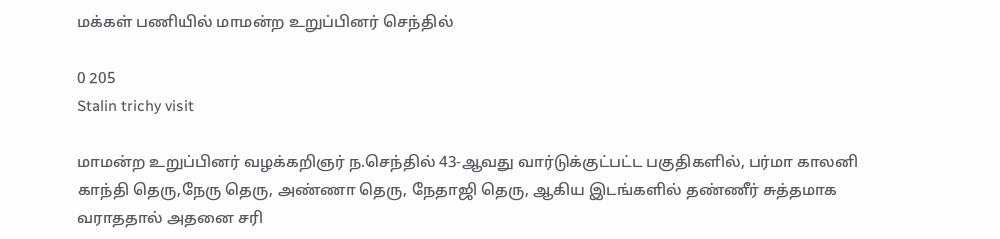மக்கள் பணியில் மாமன்ற உறுப்பினர் செந்தில்

0 205
Stalin trichy visit

மாமன்ற உறுப்பினர் வழக்கறிஞர் ந.செந்தில் 43-ஆவது வார்டுக்குட்பட்ட பகுதிகளில், பர்மா காலனி காந்தி தெரு,நேரு தெரு, அண்ணா தெரு, நேதாஜி தெரு, ஆகிய இடங்களில் தண்ணீர் சுத்தமாக வராததால் அதனை சரி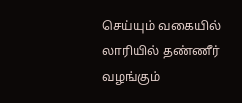செய்யும் வகையில் லாரியில் தண்ணீர் வழங்கும்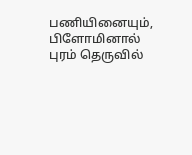பணியினையும்,  பிளோமினால் புரம் தெருவில்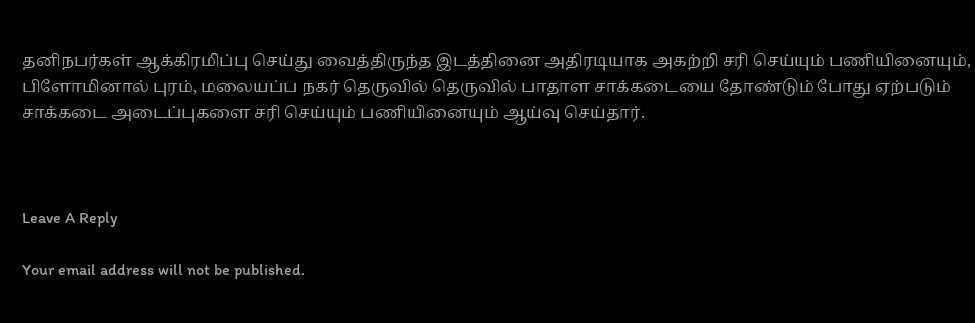தனிநபர்கள் ஆக்கிரமிப்பு செய்து வைத்திருந்த இடத்தினை அதிரடியாக அகற்றி சரி செய்யும் பணியினையும்,  பிளோமினால் புரம், மலையப்ப நகர் தெருவில் தெருவில் பாதாள சாக்கடையை தோண்டும் போது ஏற்படும் சாக்கடை அடைப்புகளை சரி செய்யும் பணியினையும் ஆய்வு செய்தார்.



Leave A Reply

Your email address will not be published.